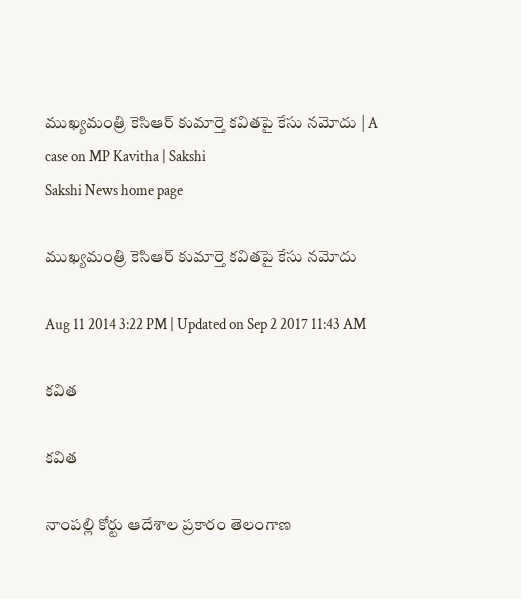ముఖ్యమంత్రి కెసిఆర్ కుమార్తె కవితపై కేసు నమోదు | A case on MP Kavitha | Sakshi
Sakshi News home page

ముఖ్యమంత్రి కెసిఆర్ కుమార్తె కవితపై కేసు నమోదు

Aug 11 2014 3:22 PM | Updated on Sep 2 2017 11:43 AM

కవిత

కవిత

నాంపల్లి కోర్టు ఆదేశాల ప్రకారం తెలంగాణ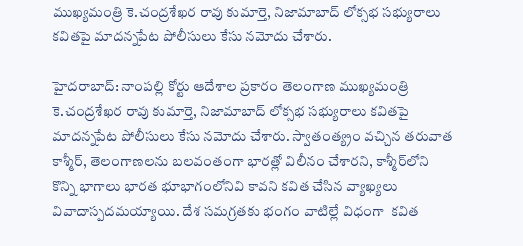ముఖ్యమంత్రి కె.చంద్రశేఖర రావు కుమార్తె, నిజామాబాద్ లోక్సభ సభ్యురాలు కవితపై మాదన్నపేట పోలీసులు కేసు నమోదు చేశారు.

హైదరాబాద్: నాంపల్లి కోర్టు ఆదేశాల ప్రకారం తెలంగాణ ముఖ్యమంత్రి కె.చంద్రశేఖర రావు కుమార్తె, నిజామాబాద్ లోక్సభ సభ్యురాలు కవితపై మాదన్నపేట పోలీసులు కేసు నమోదు చేశారు. స్వాతంత్య్రం వచ్చిన తరువాత కాశ్మీర్, తెలంగాణలను బలవంతంగా భారత్లో విలీనం చేశారని, కాశ్మీర్‌లోని కొన్ని భాగాలు భారత భూభాగంలోనివి కావని కవిత చేసిన వ్యాఖ్యలు వివాదాస్పదమయ్యాయి. దేశ సమగ్రతకు భంగం వాటిల్లే విధంగా  కవిత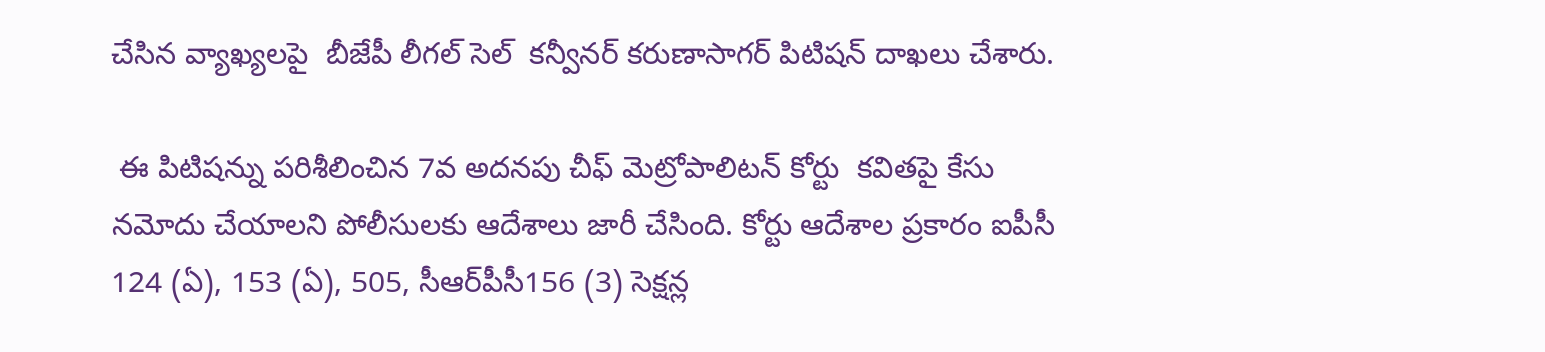చేసిన వ్యాఖ్యలపై  బీజేపీ లీగల్‌ సెల్  కన్వీనర్ కరుణాసాగర్ పిటిషన్ దాఖలు చేశారు.

 ఈ పిటిషన్ను పరిశీలించిన 7వ అదనపు చీఫ్ మెట్రోపాలిటన్ కోర్టు  కవితపై కేసు నమోదు చేయాలని పోలీసులకు ఆదేశాలు జారీ చేసింది. కోర్టు ఆదేశాల ప్రకారం ఐపీసీ 124 (ఏ), 153 (ఏ), 505, సీఆర్‌పీసీ156 (3) సెక్షన్ల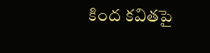కింద కవితపై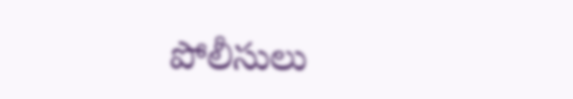పోలీసులు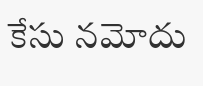కేసు నమోదు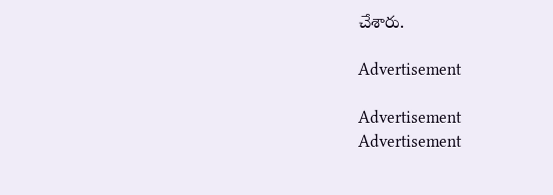చేశారు.

Advertisement

Advertisement
Advertisement